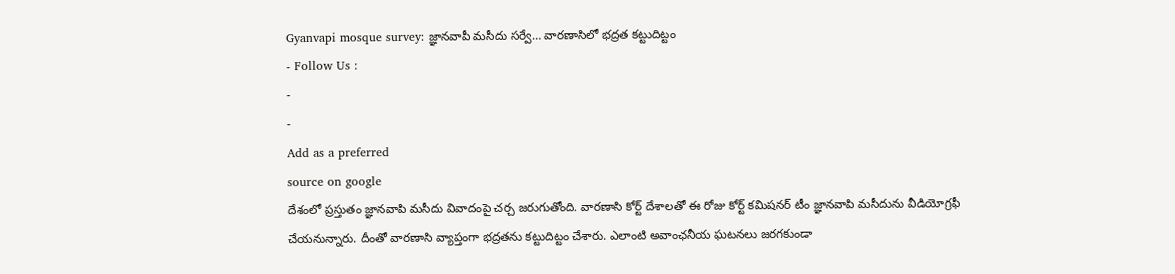Gyanvapi mosque survey: జ్ఞానవాపీ మసీదు సర్వే… వారణాసిలో భద్రత కట్టుదిట్టం
- Follow Us :
-
-
Add as a preferred
source on google
దేశంలో ప్రస్తుతం జ్ఞానవాపి మసీదు వివాదంపై చర్చ జరుగుతోంది. వారణాసి కోర్ట్ దేశాలతో ఈ రోజు కోర్ట్ కమిషనర్ టీం జ్ఞానవాపి మసీదును వీడియోగ్రఫీ చేయనున్నారు. దీంతో వారణాసి వ్యాప్తంగా భద్రతను కట్టుదిట్టం చేశారు. ఎలాంటి అవాంఛనీయ ఘటనలు జరగకుండా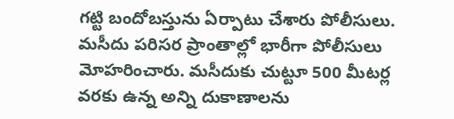గట్టి బందోబస్తును ఏర్పాటు చేశారు పోలీసులు. మసీదు పరిసర ప్రాంతాల్లో భారీగా పోలీసులు మోహరించారు. మసీదుకు చుట్టూ 500 మీటర్ల వరకు ఉన్న అన్ని దుకాణాలను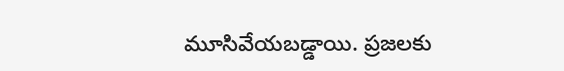మూసివేయబడ్డాయి. ప్రజలకు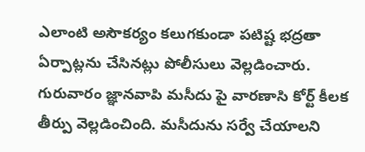ఎలాంటి అసౌకర్యం కలుగకుండా పటిష్ట భద్రతా ఏర్పాట్లను చేసినట్లు పోలీసులు వెల్లడించారు.
గురువారం జ్ఞానవాపి మసీదు పై వారణాసి కోర్ట్ కీలక తీర్పు వెల్లడించింది. మసీదును సర్వే చేయాలని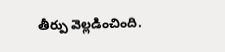తీర్పు వెల్లడించింది.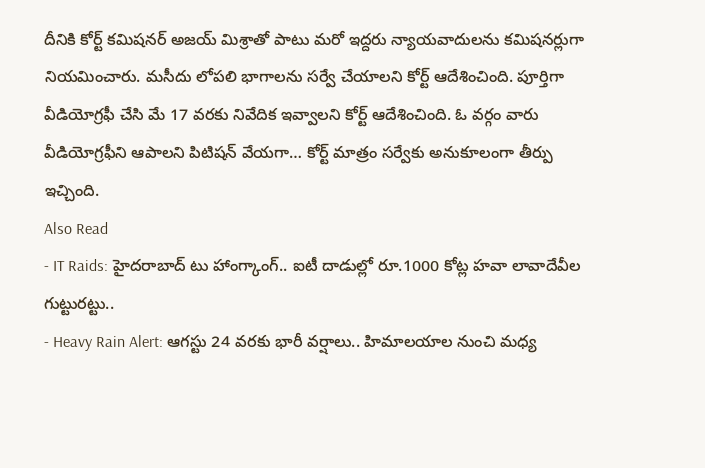దీనికి కోర్ట్ కమిషనర్ అజయ్ మిశ్రాతో పాటు మరో ఇద్దరు న్యాయవాదులను కమిషనర్లుగా నియమించారు. మసీదు లోపలి భాగాలను సర్వే చేయాలని కోర్ట్ ఆదేశించింది. పూర్తిగా వీడియోగ్రఫీ చేసి మే 17 వరకు నివేదిక ఇవ్వాలని కోర్ట్ ఆదేశించింది. ఓ వర్గం వారు వీడియోగ్రఫీని ఆపాలని పిటిషన్ వేయగా… కోర్ట్ మాత్రం సర్వేకు అనుకూలంగా తీర్పు ఇచ్చింది.
Also Read
- IT Raids: హైదరాబాద్ టు హాంగ్కాంగ్.. ఐటీ దాడుల్లో రూ.1000 కోట్ల హవా లావాదేవీల గుట్టురట్టు..
- Heavy Rain Alert: ఆగస్టు 24 వరకు భారీ వర్షాలు.. హిమాలయాల నుంచి మధ్య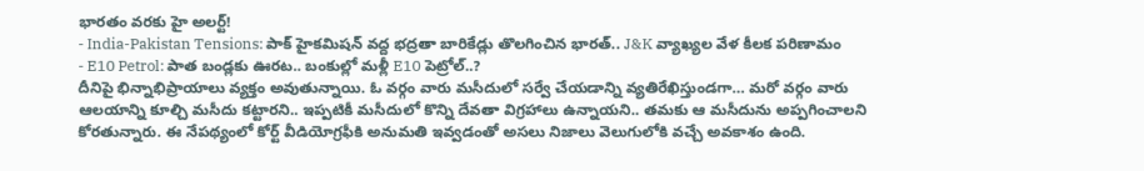భారతం వరకు హై అలర్ట్!
- India-Pakistan Tensions: పాక్ హైకమిషన్ వద్ద భద్రతా బారికేడ్లు తొలగించిన భారత్.. J&K వ్యాఖ్యల వేళ కీలక పరిణామం
- E10 Petrol: పాత బండ్లకు ఊరట.. బంకుల్లో మళ్లీ E10 పెట్రోల్..?
దీనిపై భిన్నాభిప్రాయాలు వ్యక్తం అవుతున్నాయి. ఓ వర్గం వారు మసీదులో సర్వే చేయడాన్ని వ్యతిరేఖిస్తుండగా… మరో వర్గం వారు ఆలయాన్ని కూల్చి మసీదు కట్టారని.. ఇప్పటికీ మసీదులో కొన్ని దేవతా విగ్రహాలు ఉన్నాయని.. తమకు ఆ మసీదును అప్పగించాలని కోరతున్నారు. ఈ నేపథ్యంలో కోర్ట్ వీడియోగ్రఫీకి అనుమతి ఇవ్వడంతో అసలు నిజాలు వెలుగులోకి వచ్చే అవకాశం ఉంది.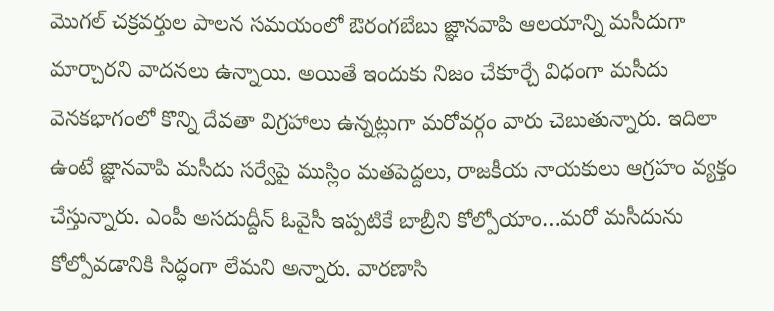మొగల్ చక్రవర్తుల పాలన సమయంలో ఔరంగబేబు జ్ఞానవాపి ఆలయాన్ని మసీదుగా మార్చారని వాదనలు ఉన్నాయి. అయితే ఇందుకు నిజం చేకూర్చే విధంగా మసీదు వెనకభాగంలో కొన్ని దేవతా విగ్రహాలు ఉన్నట్లుగా మరోవర్గం వారు చెబుతున్నారు. ఇదిలా ఉంటే జ్ఞానవాపి మసీదు సర్వేపై ముస్లిం మతపెద్దలు, రాజకీయ నాయకులు ఆగ్రహం వ్యక్తం చేస్తున్నారు. ఎంపీ అసదుద్దీన్ ఓవైసీ ఇప్పటికే బాబ్రీని కోల్పోయాం…మరో మసీదును కోల్పోవడానికి సిద్ధంగా లేమని అన్నారు. వారణాసి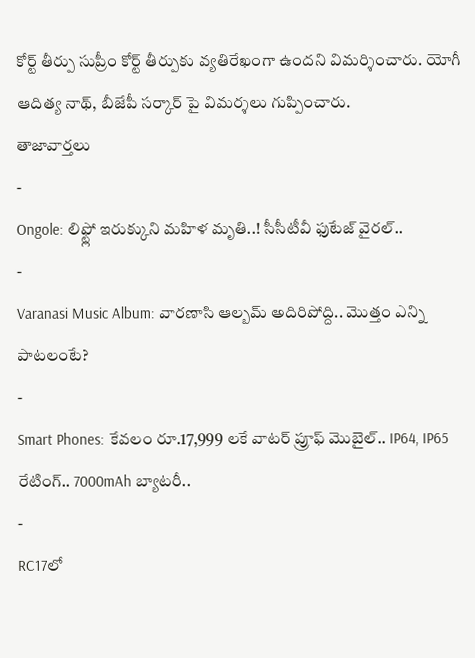కోర్ట్ తీర్పు సుప్రీం కోర్ట్ తీర్పుకు వ్యతిరేఖంగా ఉందని విమర్శించారు. యోగీ ఆదిత్య నాథ్, బీజేపీ సర్కార్ పై విమర్శలు గుప్పించారు.
తాజావార్తలు
-
Ongole: లిఫ్ట్లో ఇరుక్కుని మహిళ మృతి..! సీసీటీవీ ఫుటేజ్ వైరల్..
-
Varanasi Music Album: వారణాసి ఆల్బమ్ అదిరిపోద్ది.. మొత్తం ఎన్ని పాటలంటే?
-
Smart Phones: కేవలం రూ.17,999 లకే వాటర్ ప్రూఫ్ మొబైల్.. IP64, IP65 రేటింగ్.. 7000mAh బ్యాటరీ..
-
RC17లో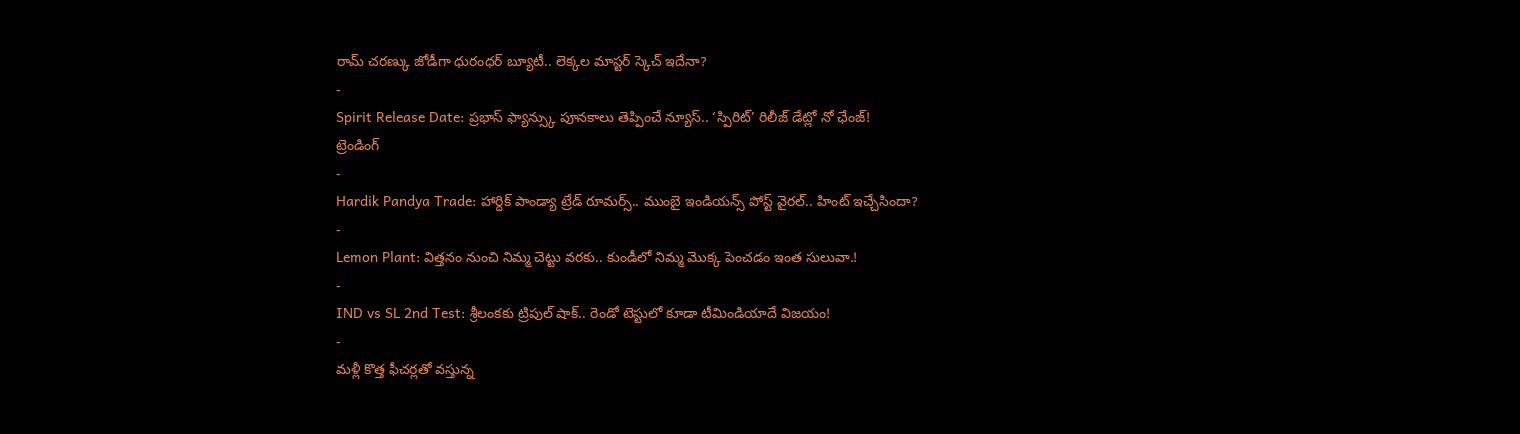రామ్ చరణ్కు జోడీగా ధురంధర్ బ్యూటీ.. లెక్కల మాస్టర్ స్కెచ్ ఇదేనా?
-
Spirit Release Date: ప్రభాస్ ఫ్యాన్స్కు పూనకాలు తెప్పించే న్యూస్.. ‘స్పిరిట్’ రిలీజ్ డేట్లో నో ఛేంజ్!
ట్రెండింగ్
-
Hardik Pandya Trade: హార్దిక్ పాండ్యా ట్రేడ్ రూమర్స్.. ముంబై ఇండియన్స్ పోస్ట్ వైరల్.. హింట్ ఇచ్చేసిందా?
-
Lemon Plant: విత్తనం నుంచి నిమ్మ చెట్టు వరకు.. కుండీలో నిమ్మ మొక్క పెంచడం ఇంత సులువా.!
-
IND vs SL 2nd Test: శ్రీలంకకు ట్రిపుల్ షాక్.. రెండో టెస్టులో కూడా టీమిండియాదే విజయం!
-
మళ్లీ కొత్త ఫీచర్లతో వస్తున్న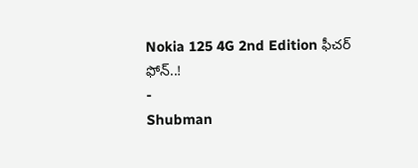Nokia 125 4G 2nd Edition ఫీచర్ ఫోన్..!
-
Shubman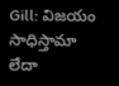Gill: విజయం సాధిస్తామా లేదా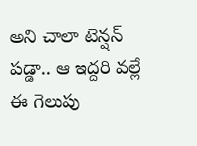అని చాలా టెన్షన్ పడ్డా.. ఆ ఇద్దరి వల్లే ఈ గెలుపు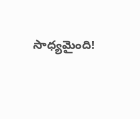సాధ్యమైంది!